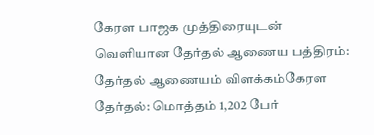கேரள பாஜக முத்திரையுடன் வெளியான தேர்தல் ஆணைய பத்திரம்: தேர்தல் ஆணையம் விளக்கம்கேரள தேர்தல்: மொத்தம் 1,202 பேர்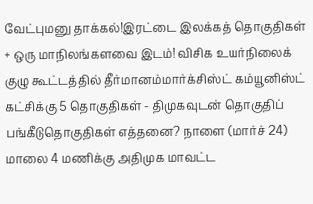வேட்புமனு தாக்கல்!இரட்டை இலக்கத் தொகுதிகள் + ஒரு மாநிலங்களவை இடம்! விசிக உயர்நிலைக் குழு கூட்டத்தில் தீர்மானம்மார்க்சிஸ்ட் கம்யூனிஸ்ட் கட்சிக்கு 5 தொகுதிகள் - திமுகவுடன் தொகுதிப் பங்கீடுதொகுதிகள் எத்தனை? நாளை (மார்ச் 24) மாலை 4 மணிக்கு அதிமுக மாவட்ட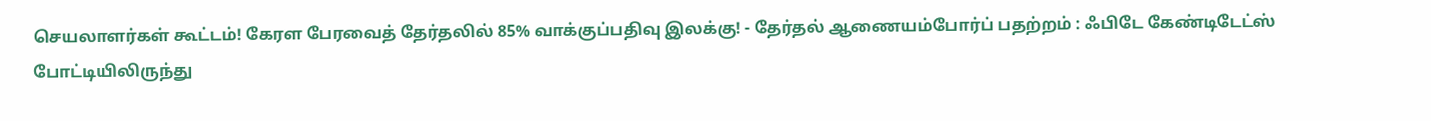செயலாளர்கள் கூட்டம்! கேரள பேரவைத் தேர்தலில் 85% வாக்குப்பதிவு இலக்கு! - தேர்தல் ஆணையம்போர்ப் பதற்றம் : ஃபிடே கேண்டிடேட்ஸ் போட்டியிலிருந்து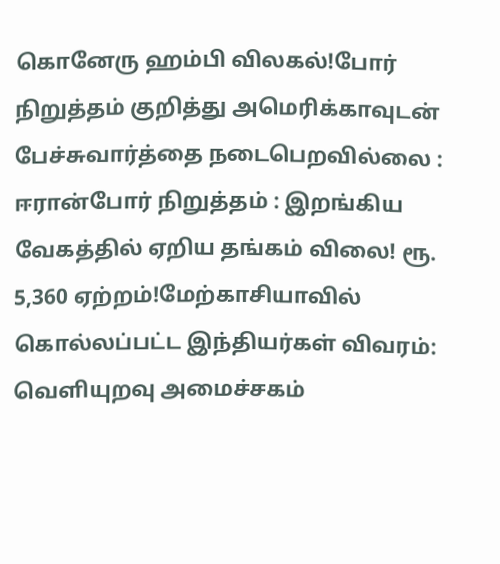கொனேரு ஹம்பி விலகல்!போர் நிறுத்தம் குறித்து அமெரிக்காவுடன் பேச்சுவார்த்தை நடைபெறவில்லை : ஈரான்போர் நிறுத்தம் : இறங்கிய வேகத்தில் ஏறிய தங்கம் விலை! ரூ. 5,360 ஏற்றம்!மேற்காசியாவில் கொல்லப்பட்ட இந்தியர்கள் விவரம்: வெளியுறவு அமைச்சகம்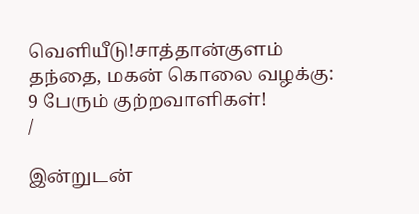வெளியீடு!சாத்தான்குளம் தந்தை, மகன் கொலை வழக்கு: 9 பேரும் குற்றவாளிகள்!
/

இன்றுடன்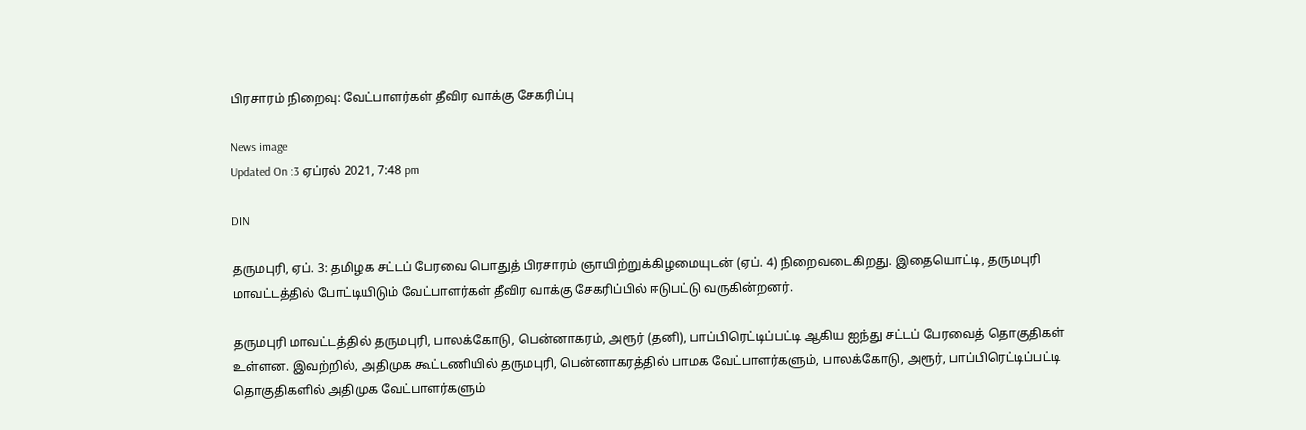பிரசாரம் நிறைவு: வேட்பாளர்கள் தீவிர வாக்கு சேகரிப்பு

News image
Updated On :3 ஏப்ரல் 2021, 7:48 pm

DIN

தருமபுரி, ஏப். 3: தமிழக சட்டப் பேரவை பொதுத் பிரசாரம் ஞாயிற்றுக்கிழமையுடன் (ஏப். 4) நிறைவடைகிறது. இதையொட்டி, தருமபுரி மாவட்டத்தில் போட்டியிடும் வேட்பாளர்கள் தீவிர வாக்கு சேகரிப்பில் ஈடுபட்டு வருகின்றனர்.

தருமபுரி மாவட்டத்தில் தருமபுரி, பாலக்கோடு, பென்னாகரம், அரூர் (தனி), பாப்பிரெட்டிப்பட்டி ஆகிய ஐந்து சட்டப் பேரவைத் தொகுதிகள் உள்ளன. இவற்றில், அதிமுக கூட்டணியில் தருமபுரி, பென்னாகரத்தில் பாமக வேட்பாளர்களும், பாலக்கோடு, அரூர், பாப்பிரெட்டிப்பட்டி தொகுதிகளில் அதிமுக வேட்பாளர்களும்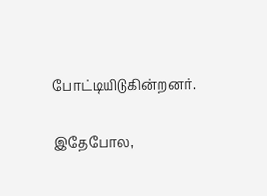போட்டியிடுகின்றனர்.

இதேபோல,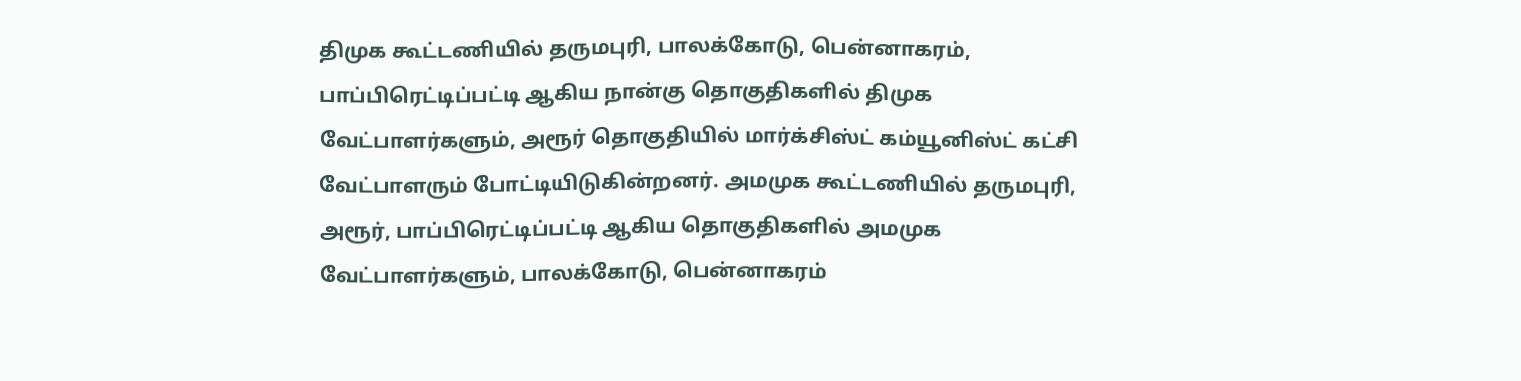திமுக கூட்டணியில் தருமபுரி, பாலக்கோடு, பென்னாகரம், பாப்பிரெட்டிப்பட்டி ஆகிய நான்கு தொகுதிகளில் திமுக வேட்பாளர்களும், அரூர் தொகுதியில் மார்க்சிஸ்ட் கம்யூனிஸ்ட் கட்சி வேட்பாளரும் போட்டியிடுகின்றனர். அமமுக கூட்டணியில் தருமபுரி, அரூர், பாப்பிரெட்டிப்பட்டி ஆகிய தொகுதிகளில் அமமுக வேட்பாளர்களும், பாலக்கோடு, பென்னாகரம்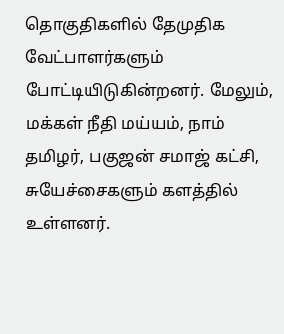தொகுதிகளில் தேமுதிக வேட்பாளர்களும் போட்டியிடுகின்றனர். மேலும், மக்கள் நீதி மய்யம், நாம் தமிழர், பகுஜன் சமாஜ் கட்சி, சுயேச்சைகளும் களத்தில் உள்ளனர்.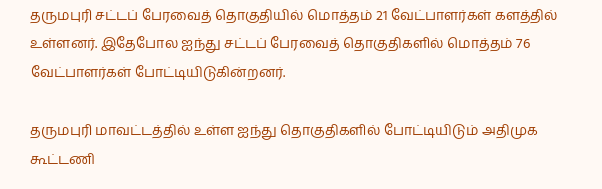தருமபுரி சட்டப் பேரவைத் தொகுதியில் மொத்தம் 21 வேட்பாளர்கள் களத்தில் உள்ளனர். இதேபோல ஐந்து சட்டப் பேரவைத் தொகுதிகளில் மொத்தம் 76 வேட்பாளர்கள் போட்டியிடுகின்றனர்.

தருமபுரி மாவட்டத்தில் உள்ள ஐந்து தொகுதிகளில் போட்டியிடும் அதிமுக கூட்டணி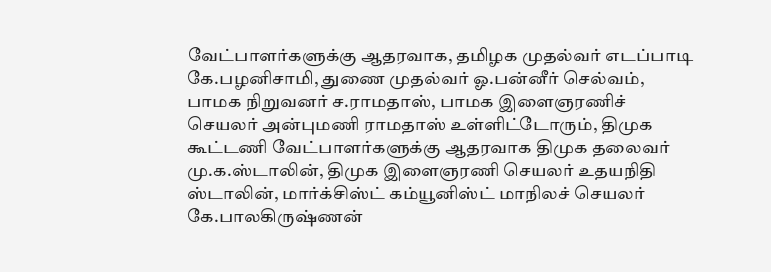வேட்பாளர்களுக்கு ஆதரவாக, தமிழக முதல்வர் எடப்பாடி கே.பழனிசாமி, துணை முதல்வர் ஓ.பன்னீர் செல்வம், பாமக நிறுவனர் ச.ராமதாஸ், பாமக இளைஞரணிச் செயலர் அன்புமணி ராமதாஸ் உள்ளிட்டோரும், திமுக கூட்டணி வேட்பாளர்களுக்கு ஆதரவாக திமுக தலைவர் மு.க.ஸ்டாலின், திமுக இளைஞரணி செயலர் உதயநிதி ஸ்டாலின், மார்க்சிஸ்ட் கம்யூனிஸ்ட் மாநிலச் செயலர் கே.பாலகிருஷ்ணன்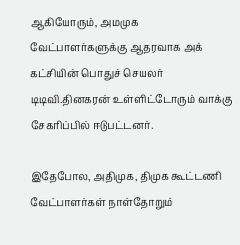ஆகியோரும், அமமுக வேட்பாளர்களுக்கு ஆதரவாக அக் கட்சியின் பொதுச் செயலர் டிடிவி.தினகரன் உள்ளிட்டோரும் வாக்கு சேகரிப்பில் ஈடுபட்டனர்.

இதேபோல, அதிமுக, திமுக கூட்டணி வேட்பாளர்கள் நாள்தோறும்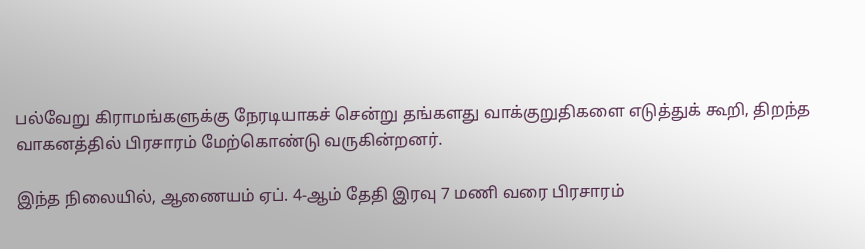பல்வேறு கிராமங்களுக்கு நேரடியாகச் சென்று தங்களது வாக்குறுதிகளை எடுத்துக் கூறி, திறந்த வாகனத்தில் பிரசாரம் மேற்கொண்டு வருகின்றனர்.

இந்த நிலையில், ஆணையம் ஏப். 4-ஆம் தேதி இரவு 7 மணி வரை பிரசாரம்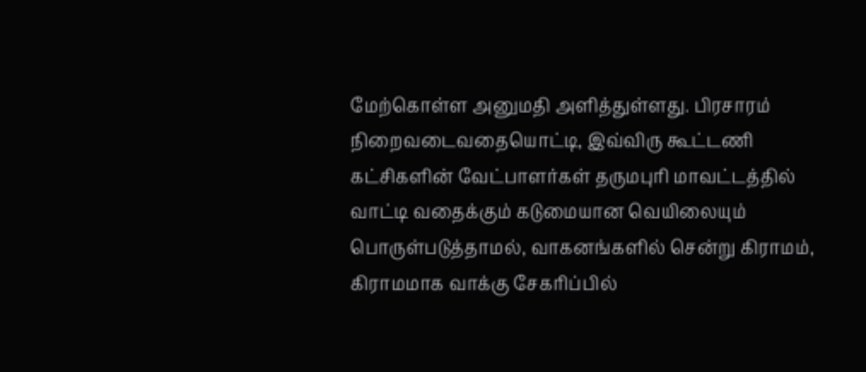மேற்கொள்ள அனுமதி அளித்துள்ளது. பிரசாரம் நிறைவடைவதையொட்டி, இவ்விரு கூட்டணி கட்சிகளின் வேட்பாளர்கள் தருமபுரி மாவட்டத்தில் வாட்டி வதைக்கும் கடுமையான வெயிலையும் பொருள்படுத்தாமல், வாகனங்களில் சென்று கிராமம், கிராமமாக வாக்கு சேகரிப்பில்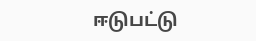ஈடுபட்டு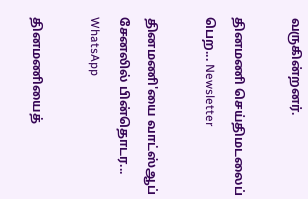வருகின்றனர்.

தினமணி செய்திமடலைப் பெற... Newsletter

தினமணி'யை வாட்ஸ்ஆப் சேனலில் பின்தொடர... WhatsApp

தினமணியைத்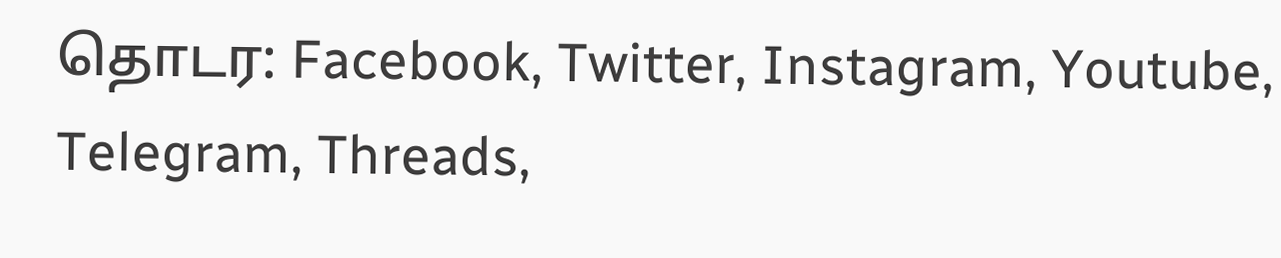தொடர: Facebook, Twitter, Instagram, Youtube, Telegram, Threads,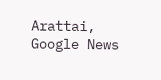Arattai, Google News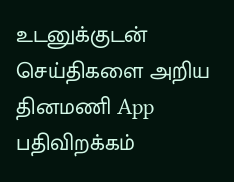உடனுக்குடன் செய்திகளை அறிய தினமணி App பதிவிறக்கம்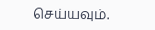செய்யவும்.